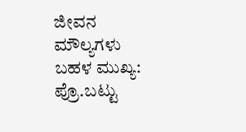ಜೀವನ ಮೌಲ್ಯಗಳು ಬಹಳ ಮುಖ್ಯ: ಪ್ರೊ.ಬಟ್ಟು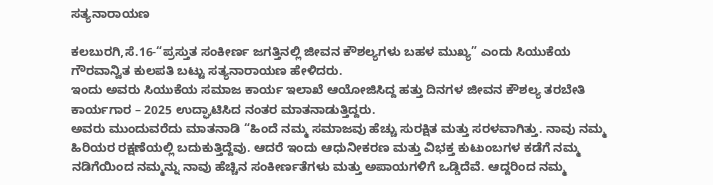ಸತ್ಯನಾರಾಯಣ

ಕಲಬುರಗಿ,ಸೆ.16-“ಪ್ರಸ್ತುತ ಸಂಕೀರ್ಣ ಜಗತ್ತಿನಲ್ಲಿ ಜೀವನ ಕೌಶಲ್ಯಗಳು ಬಹಳ ಮುಖ್ಯ” ಎಂದು ಸಿಯುಕೆಯ ಗೌರವಾನ್ವಿತ ಕುಲಪತಿ ಬಟ್ಟು ಸತ್ಯನಾರಾಯಣ ಹೇಳಿದರು.
ಇಂದು ಅವರು ಸಿಯುಕೆಯ ಸಮಾಜ ಕಾರ್ಯ ಇಲಾಖೆ ಆಯೋಜಿಸಿದ್ದ ಹತ್ತು ದಿನಗಳ ಜೀವನ ಕೌಶಲ್ಯ ತರಬೇತಿ ಕಾರ್ಯಗಾರ – 2025 ಉದ್ಘಾಟಿಸಿದ ನಂತರ ಮಾತನಾಡುತ್ತಿದ್ದರು.
ಅವರು ಮುಂದುವರೆದು ಮಾತನಾಡಿ “ಹಿಂದೆ ನಮ್ಮ ಸಮಾಜವು ಹೆಚ್ಚು ಸುರಕ್ಷಿತ ಮತ್ತು ಸರಳವಾಗಿತ್ತು. ನಾವು ನಮ್ಮ ಹಿರಿಯರ ರಕ್ಷಣೆಯಲ್ಲಿ ಬದುಕುತ್ತಿದ್ದೆವು. ಆದರೆ ಇಂದು ಆಧುನೀಕರಣ ಮತ್ತು ವಿಭಕ್ತ ಕುಟುಂಬಗಳ ಕಡೆಗೆ ನಮ್ಮ ನಡಿಗೆಯಿಂದ ನಮ್ಮನ್ನು ನಾವು ಹೆಚ್ಚಿನ ಸಂಕೀರ್ಣತೆಗಳು ಮತ್ತು ಅಪಾಯಗಳಿಗೆ ಒಡ್ಡಿದೆವೆ. ಆದ್ದರಿಂದ ನಮ್ಮ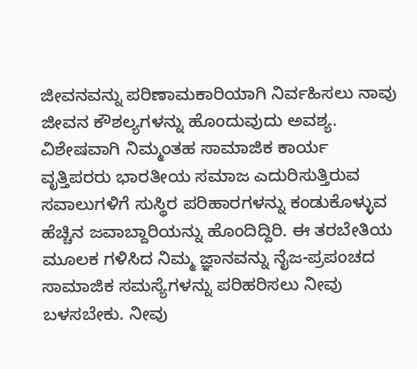ಜೀವನವನ್ನು ಪರಿಣಾಮಕಾರಿಯಾಗಿ ನಿರ್ವಹಿಸಲು ನಾವು ಜೀವನ ಕೌಶಲ್ಯಗಳನ್ನು ಹೊಂದುವುದು ಅವಶ್ಯ. ವಿಶೇಷವಾಗಿ ನಿಮ್ಮಂತಹ ಸಾಮಾಜಿಕ ಕಾರ್ಯ ವೃತ್ತಿಪರರು ಭಾರತೀಯ ಸಮಾಜ ಎದುರಿಸುತ್ತಿರುವ ಸವಾಲುಗಳಿಗೆ ಸುಸ್ಥಿರ ಪರಿಹಾರಗಳನ್ನು ಕಂಡುಕೊಳ್ಳುವ ಹೆಚ್ಚಿನ ಜವಾಬ್ದಾರಿಯನ್ನು ಹೊಂದಿದ್ದಿರಿ. ಈ ತರಬೇತಿಯ ಮೂಲಕ ಗಳಿಸಿದ ನಿಮ್ಮ ಜ್ಞಾನವನ್ನು ನೈಜ-ಪ್ರಪಂಚದ ಸಾಮಾಜಿಕ ಸಮಸ್ಯೆಗಳನ್ನು ಪರಿಹರಿಸಲು ನೀವು ಬಳಸಬೇಕು. ನೀವು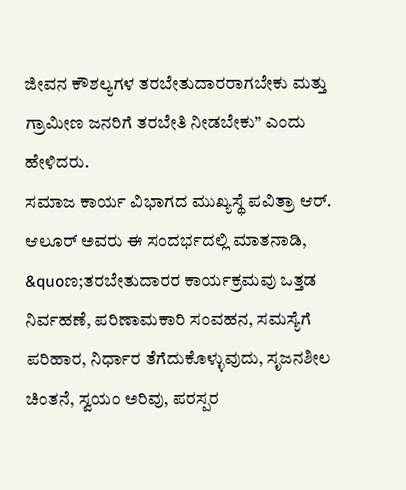ಜೀವನ ಕೌಶಲ್ಯಗಳ ತರಬೇತುದಾರರಾಗಬೇಕು ಮತ್ತು ಗ್ರಾಮೀಣ ಜನರಿಗೆ ತರಬೇತಿ ನೀಡಬೇಕು” ಎಂದು ಹೇಳಿದರು.
ಸಮಾಜ ಕಾರ್ಯ ವಿಭಾಗದ ಮುಖ್ಯಸ್ಥೆ ಪವಿತ್ರಾ ಆರ್. ಆಲೂರ್ ಅವರು ಈ ಸಂದರ್ಭದಲ್ಲಿ ಮಾತನಾಡಿ, &quoಣ;ತರಬೇತುದಾರರ ಕಾರ್ಯಕ್ರಮವು ಒತ್ತಡ ನಿರ್ವಹಣೆ, ಪರಿಣಾಮಕಾರಿ ಸಂವಹನ, ಸಮಸ್ಯೆಗೆ ಪರಿಹಾರ, ನಿರ್ಧಾರ ತೆಗೆದುಕೊಳ್ಳುವುದು, ಸೃಜನಶೀಲ ಚಿಂತನೆ, ಸ್ವಯಂ ಅರಿವು, ಪರಸ್ಪರ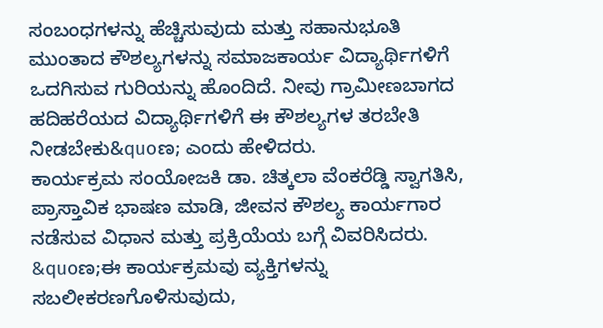ಸಂಬಂಧಗಳನ್ನು ಹೆಚ್ಚಿಸುವುದು ಮತ್ತು ಸಹಾನುಭೂತಿ ಮುಂತಾದ ಕೌಶಲ್ಯಗಳನ್ನು ಸಮಾಜಕಾರ್ಯ ವಿದ್ಯಾರ್ಥಿಗಳಿಗೆ
ಒದಗಿಸುವ ಗುರಿಯನ್ನು ಹೊಂದಿದೆ. ನೀವು ಗ್ರಾಮೀಣಬಾಗದ ಹದಿಹರೆಯದ ವಿದ್ಯಾರ್ಥಿಗಳಿಗೆ ಈ ಕೌಶಲ್ಯಗಳ ತರಬೇತಿ ನೀಡಬೇಕು&quoಣ; ಎಂದು ಹೇಳಿದರು.
ಕಾರ್ಯಕ್ರಮ ಸಂಯೋಜಕಿ ಡಾ. ಚಿತ್ಕಲಾ ವೆಂಕರೆಡ್ಡಿ ಸ್ವಾಗತಿಸಿ, ಪ್ರಾಸ್ತಾವಿಕ ಭಾಷಣ ಮಾಡಿ, ಜೀವನ ಕೌಶಲ್ಯ ಕಾರ್ಯಗಾರ ನಡೆಸುವ ವಿಧಾನ ಮತ್ತು ಪ್ರಕ್ರಿಯೆಯ ಬಗ್ಗೆ ವಿವರಿಸಿದರು. &quoಣ;ಈ ಕಾರ್ಯಕ್ರಮವು ವ್ಯಕ್ತಿಗಳನ್ನು ಸಬಲೀಕರಣಗೊಳಿಸುವುದು,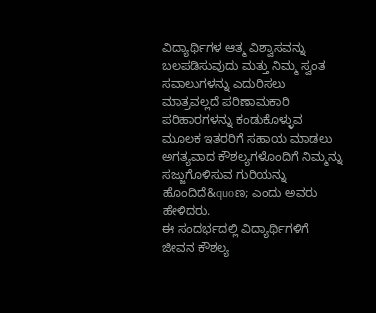ವಿದ್ಯಾರ್ಥಿಗಳ ಆತ್ಮ ವಿಶ್ವಾಸವನ್ನು ಬಲಪಡಿಸುವುದು ಮತ್ತು ನಿಮ್ಮ ಸ್ವಂತ ಸವಾಲುಗಳನ್ನು ಎದುರಿಸಲು ಮಾತ್ರವಲ್ಲದೆ ಪರಿಣಾಮಕಾರಿ ಪರಿಹಾರಗಳನ್ನು ಕಂಡುಕೊಳ್ಳುವ ಮೂಲಕ ಇತರರಿಗೆ ಸಹಾಯ ಮಾಡಲು ಅಗತ್ಯವಾದ ಕೌಶಲ್ಯಗಳೊಂದಿಗೆ ನಿಮ್ಮನ್ನು ಸಜ್ಜುಗೊಳಿಸುವ ಗುರಿಯನ್ನು ಹೊಂದಿದೆ&quoಣ; ಎಂದು ಅವರು ಹೇಳಿದರು.
ಈ ಸಂದರ್ಭದಲ್ಲಿ ವಿದ್ಯಾರ್ಥಿಗಳಿಗೆ ಜೀವನ ಕೌಶಲ್ಯ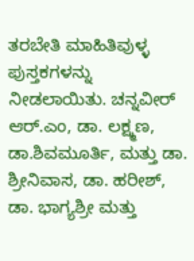ತರಬೇತಿ ಮಾಹಿತಿವುಳ್ಳ ಪುಸ್ತಕಗಳನ್ನು ನೀಡಲಾಯಿತು. ಚನ್ನವೀರ್ ಆರ್.ಎಂ, ಡಾ. ಲಕ್ಷ್ಮಣ, ಡಾ.ಶಿವಮೂರ್ತಿ, ಮತ್ತು ಡಾ. ಶ್ರೀನಿವಾಸ, ಡಾ. ಹರೀಶ್, ಡಾ. ಭಾಗ್ಯಶ್ರೀ ಮತ್ತು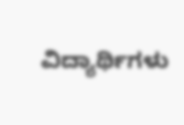ವಿದ್ಯಾರ್ಥಿಗಳು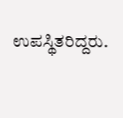ಉಪಸ್ಥಿತರಿದ್ದರು.